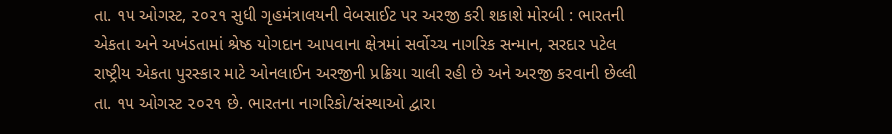તા. ૧૫ ઓગસ્ટ, ૨૦૨૧ સુધી ગૃહમંત્રાલયની વેબસાઈટ પર અરજી કરી શકાશે મોરબી : ભારતની એકતા અને અખંડતામાં શ્રેષ્ઠ યોગદાન આપવાના ક્ષેત્રમાં સર્વોચ્ચ નાગરિક સન્માન, સરદાર પટેલ રાષ્ટ્રીય એકતા પુરસ્કાર માટે ઓનલાઈન અરજીની પ્રક્રિયા ચાલી રહી છે અને અરજી કરવાની છેલ્લી તા. ૧૫ ઓગસ્ટ ૨૦૨૧ છે. ભારતના નાગરિકો/સંસ્થાઓ દ્વારા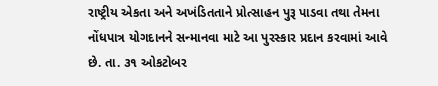રાષ્ટ્રીય એકતા અને અખંડિતતાને પ્રોત્સાહન પુરૂ પાડવા તથા તેમના નોંધપાત્ર યોગદાનને સન્માનવા માટે આ પુરસ્કાર પ્રદાન કરવામાં આવે છે. તા. ૩૧ ઓકટોબર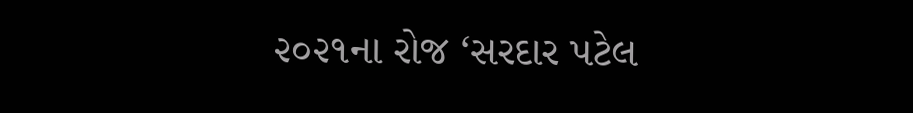૨૦૨૧ના રોજ ‘સરદાર પટેલ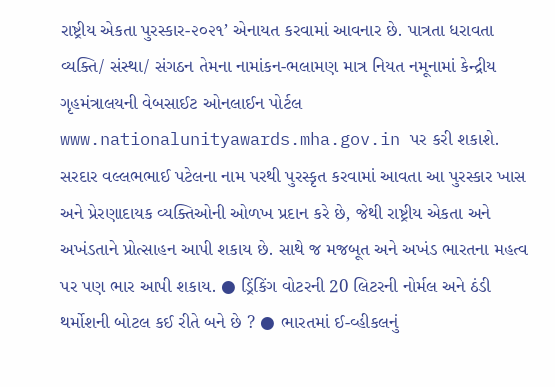રાષ્ટ્રીય એકતા પુરસ્કાર-૨૦૨૧’ એનાયત કરવામાં આવનાર છે. પાત્રતા ધરાવતા વ્યક્તિ/ સંસ્થા/ સંગઠન તેમના નામાંકન-ભલામણ માત્ર નિયત નમૂનામાં કેન્દ્રીય ગૃહમંત્રાલયની વેબસાઈટ ઓનલાઈન પોર્ટલ www.nationalunityawards.mha.gov.in પર કરી શકાશે. સરદાર વલ્લભભાઈ પટેલના નામ પરથી પુરસ્કૃત કરવામાં આવતા આ પુરસ્કાર ખાસ અને પ્રેરણાદાયક વ્યક્તિઓની ઓળખ પ્રદાન કરે છે, જેથી રાષ્ટ્રીય એકતા અને અખંડતાને પ્રોત્સાહન આપી શકાય છે. સાથે જ મજબૂત અને અખંડ ભારતના મહત્વ પર પણ ભાર આપી શકાય. ● ડ્રિંકિંગ વોટરની 20 લિટરની નોર્મલ અને ઠંડી થર્મોશની બોટલ કઈ રીતે બને છે ? ● ભારતમાં ઈ-વ્હીકલનું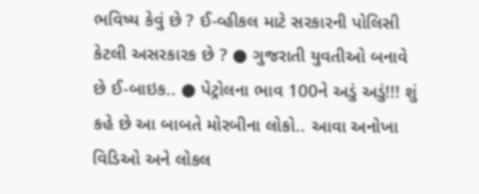ભવિષ્ય કેવું છે ? ઈ-વ્હીકલ માટે સરકારની પોલિસી કેટલી અસરકારક છે ? ● ગુજરાતી યુવતીઓ બનાવે છે ઈ-બાઇક.. ● પેટ્રોલના ભાવ 100ને અડું અડું!!! શું કહે છે આ બાબતે મોરબીના લોકો.. આવા અનોખા વિડિઓ અને લોકલ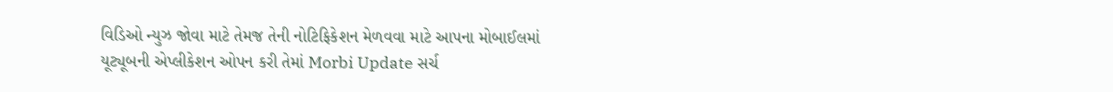વિડિઓ ન્યુઝ જોવા માટે તેમજ તેની નોટિફિકેશન મેળવવા માટે આપના મોબાઈલમાં યૂટ્યૂબની એપ્લીકેશન ઓપન કરી તેમાં Morbi Update સર્ચ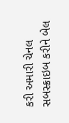કરી અમારી ચેનલ સબસ્ક્રાઇબ કરીને બેલ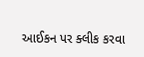આઈકન પર ક્લીક કરવા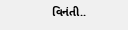વિનંતી..